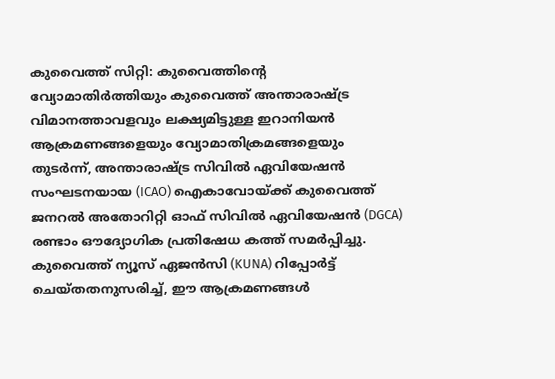കുവൈത്ത് സിറ്റി: കുവൈത്തിന്റെ വ്യോമാതിർത്തിയും കുവൈത്ത് അന്താരാഷ്ട്ര വിമാനത്താവളവും ലക്ഷ്യമിട്ടുള്ള ഇറാനിയൻ ആക്രമണങ്ങളെയും വ്യോമാതിക്രമങ്ങളെയും തുടർന്ന്, അന്താരാഷ്ട്ര സിവിൽ ഏവിയേഷൻ സംഘടനയായ (ICAO) ഐകാവോയ്ക്ക് കുവൈത്ത് ജനറൽ അതോറിറ്റി ഓഫ് സിവിൽ ഏവിയേഷൻ (DGCA) രണ്ടാം ഔദ്യോഗിക പ്രതിഷേധ കത്ത് സമർപ്പിച്ചു.
കുവൈത്ത് ന്യൂസ് ഏജൻസി (KUNA) റിപ്പോർട്ട് ചെയ്തതനുസരിച്ച്, ഈ ആക്രമണങ്ങൾ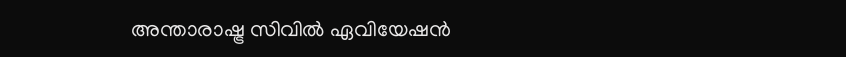അന്താരാഷ്ട്ര സിവിൽ ഏവിയേഷൻ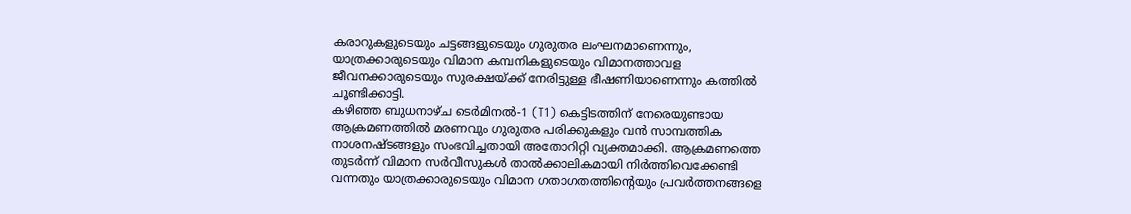കരാറുകളുടെയും ചട്ടങ്ങളുടെയും ഗുരുതര ലംഘനമാണെന്നും, യാത്രക്കാരുടെയും വിമാന കമ്പനികളുടെയും വിമാനത്താവള ജീവനക്കാരുടെയും സുരക്ഷയ്ക്ക് നേരിട്ടുള്ള ഭീഷണിയാണെന്നും കത്തിൽ ചൂണ്ടിക്കാട്ടി.
കഴിഞ്ഞ ബുധനാഴ്ച ടെർമിനൽ-1 (T1) കെട്ടിടത്തിന് നേരെയുണ്ടായ ആക്രമണത്തിൽ മരണവും ഗുരുതര പരിക്കുകളും വൻ സാമ്പത്തിക നാശനഷ്ടങ്ങളും സംഭവിച്ചതായി അതോറിറ്റി വ്യക്തമാക്കി. ആക്രമണത്തെ തുടർന്ന് വിമാന സർവീസുകൾ താൽക്കാലികമായി നിർത്തിവെക്കേണ്ടി വന്നതും യാത്രക്കാരുടെയും വിമാന ഗതാഗതത്തിന്റെയും പ്രവർത്തനങ്ങളെ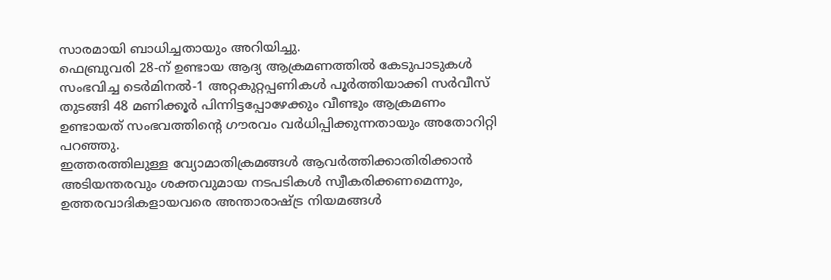സാരമായി ബാധിച്ചതായും അറിയിച്ചു.
ഫെബ്രുവരി 28-ന് ഉണ്ടായ ആദ്യ ആക്രമണത്തിൽ കേടുപാടുകൾ സംഭവിച്ച ടെർമിനൽ-1 അറ്റകുറ്റപ്പണികൾ പൂർത്തിയാക്കി സർവീസ് തുടങ്ങി 48 മണിക്കൂർ പിന്നിട്ടപ്പോഴേക്കും വീണ്ടും ആക്രമണം ഉണ്ടായത് സംഭവത്തിന്റെ ഗൗരവം വർധിപ്പിക്കുന്നതായും അതോറിറ്റി പറഞ്ഞു.
ഇത്തരത്തിലുള്ള വ്യോമാതിക്രമങ്ങൾ ആവർത്തിക്കാതിരിക്കാൻ അടിയന്തരവും ശക്തവുമായ നടപടികൾ സ്വീകരിക്കണമെന്നും, ഉത്തരവാദികളായവരെ അന്താരാഷ്ട്ര നിയമങ്ങൾ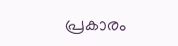പ്രകാരം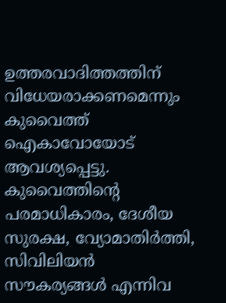ഉത്തരവാദിത്തത്തിന് വിധേയരാക്കണമെന്നും കുവൈത്ത് ഐകാവോയോട് ആവശ്യപ്പെട്ടു.
കുവൈത്തിന്റെ പരമാധികാരം, ദേശീയ സുരക്ഷ, വ്യോമാതിർത്തി, സിവിലിയൻ സൗകര്യങ്ങൾ എന്നിവ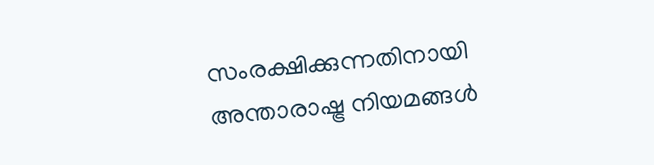സംരക്ഷിക്കുന്നതിനായി അന്താരാഷ്ട്ര നിയമങ്ങൾ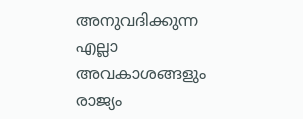അനുവദിക്കുന്ന എല്ലാ അവകാശങ്ങളും രാജ്യം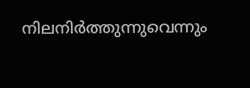നിലനിർത്തുന്നുവെന്നും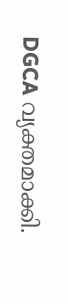DGCA വ്യക്തമാക്കി.